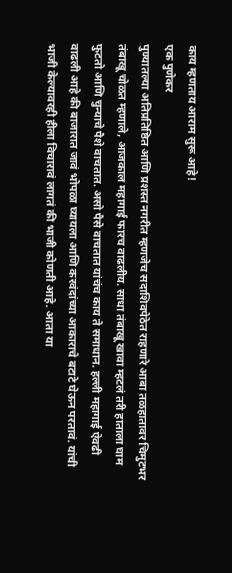काय म्हणताय आराम सुरू आहे!
एक पुणेकर
पुण्यातल्या अतिप्रतिष्ठित आणि प्रशस्त नगरीत म्हणजेच सदाशिवपेठेत राहणारे आबा तळहातावर चिमुटभर तंबाखू चोळत म्हणाले, आजकाल महागाई फारच वाढलीय. साधा तंबाखू खावा म्हटलं तरी हाताला घाम फुटतो आणि चुन्याचे पैशे वाचतात. असो पैसे वाचतात यांचंच काय ते समाधान. हल्ली महागाई ऐवढी वाढली आहे की बाजारात जावं भोपळा घ्यायला आणि करवंदांच्या आकाराचे बटाटे घेऊन परतावं. यांची भाजी केल्यावरही हीला विचारावं लागतं की भाजी कोणती आहे. आता या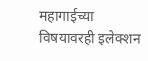महागाईच्या विषयावरही इलेक्शन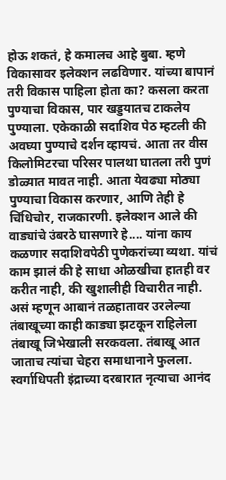होऊ शकतं, हे कमालच आहे बुबा. म्हणे विकासावर इलेक्शन लढविणार. यांच्या बापानं तरी विकास पाहिला होता का? कसला करता पुण्याचा विकास, पार खड्डयातच टाकलेय पुण्याला. एकेकाळी सदाशिव पेठ म्हटली की अवघ्या पुण्याचे दर्शन व्हायचं. आता तर वीस किलोमिटरचा परिसर पालथा घातला तरी पुणं डोळ्यात मावत नाही. आता येवढ्या मोठ्या पुण्याचा विकास करणार, आणि तेही हे चिंधिचोर, राजकारणी. इलेक्शन आले की वाड्यांचे उंबरठे घासणारे हे.... यांना काय कळणार सदाशिवपेठी पुणेकरांच्या व्यथा. यांचं काम झालं की हे साधा ओळखीचा हातही वर करीत नाही, की खुशालीही विचारीत नाही. असं म्हणून आबानं तळहातावर उरलेल्या तंबाखूच्या काही काड्या झटकून राहिलेला तंबाखू जिभेखाली सरकवला. तंबाखू आत जाताच त्यांचा चेहरा समाधानाने फुलला. स्वर्गाधिपती इंद्राच्या दरबारात नृत्याचा आनंद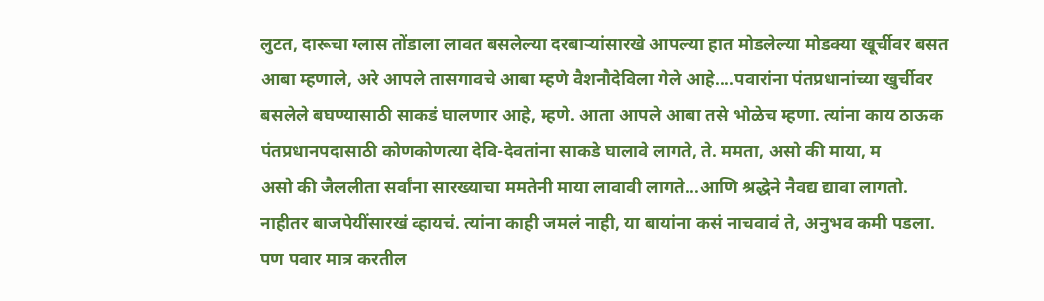लुटत, दारूचा ग्लास तोंडाला लावत बसलेल्या दरबाऱ्यांसारखे आपल्या हात मोडलेल्या मोडक्या खूर्चीवर बसत आबा म्हणाले, अरे आपले तासगावचे आबा म्हणे वैशनौदेविला गेले आहे....पवारांना पंतप्रधानांच्या खुर्चीवर बसलेले बघण्यासाठी साकडं घालणार आहे, म्हणे. आता आपले आबा तसे भोळेच म्हणा. त्यांना काय ठाऊक पंतप्रधानपदासाठी कोणकोणत्या देवि-देवतांना साकडे घालावे लागते, ते. ममता, असो की माया, म
असो की जैललीता सर्वांना सारख्याचा ममतेनी माया लावावी लागते...आणि श्रद्धेने नैवद्य द्यावा लागतो. नाहीतर बाजपेयींसारखं व्हायचं. त्यांना काही जमलं नाही, या बायांना कसं नाचवावं ते, अनुभव कमी पडला. पण पवार मात्र करतील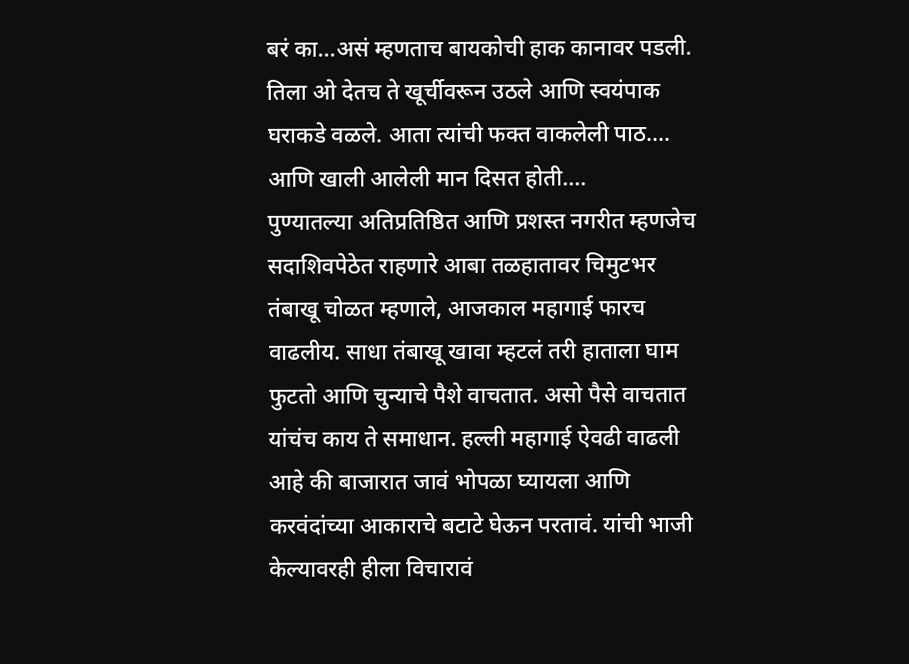बरं का...असं म्हणताच बायकोची हाक कानावर पडली. तिला ओ देतच ते खूर्चीवरून उठले आणि स्वयंपाक घराकडे वळले. आता त्यांची फक्त वाकलेली पाठ.... आणि खाली आलेली मान दिसत होती....
पुण्यातल्या अतिप्रतिष्ठित आणि प्रशस्त नगरीत म्हणजेच सदाशिवपेठेत राहणारे आबा तळहातावर चिमुटभर तंबाखू चोळत म्हणाले, आजकाल महागाई फारच वाढलीय. साधा तंबाखू खावा म्हटलं तरी हाताला घाम फुटतो आणि चुन्याचे पैशे वाचतात. असो पैसे वाचतात यांचंच काय ते समाधान. हल्ली महागाई ऐवढी वाढली आहे की बाजारात जावं भोपळा घ्यायला आणि करवंदांच्या आकाराचे बटाटे घेऊन परतावं. यांची भाजी केल्यावरही हीला विचारावं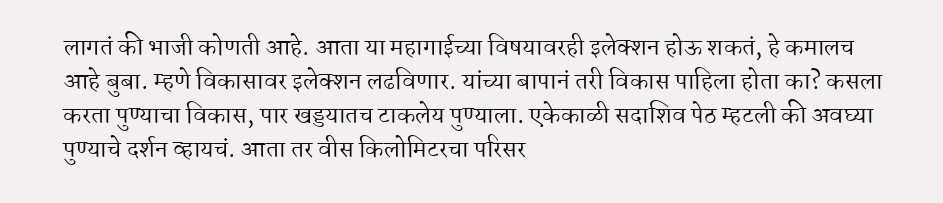लागतं की भाजी कोणती आहे. आता या महागाईच्या विषयावरही इलेक्शन होऊ शकतं, हे कमालच आहे बुबा. म्हणे विकासावर इलेक्शन लढविणार. यांच्या बापानं तरी विकास पाहिला होता का? कसला करता पुण्याचा विकास, पार खड्डयातच टाकलेय पुण्याला. एकेकाळी सदाशिव पेठ म्हटली की अवघ्या पुण्याचे दर्शन व्हायचं. आता तर वीस किलोमिटरचा परिसर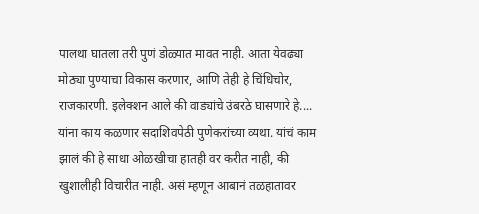पालथा घातला तरी पुणं डोळ्यात मावत नाही. आता येवढ्या मोठ्या पुण्याचा विकास करणार, आणि तेही हे चिंधिचोर, राजकारणी. इलेक्शन आले की वाड्यांचे उंबरठे घासणारे हे.... यांना काय कळणार सदाशिवपेठी पुणेकरांच्या व्यथा. यांचं काम झालं की हे साधा ओळखीचा हातही वर करीत नाही, की खुशालीही विचारीत नाही. असं म्हणून आबानं तळहातावर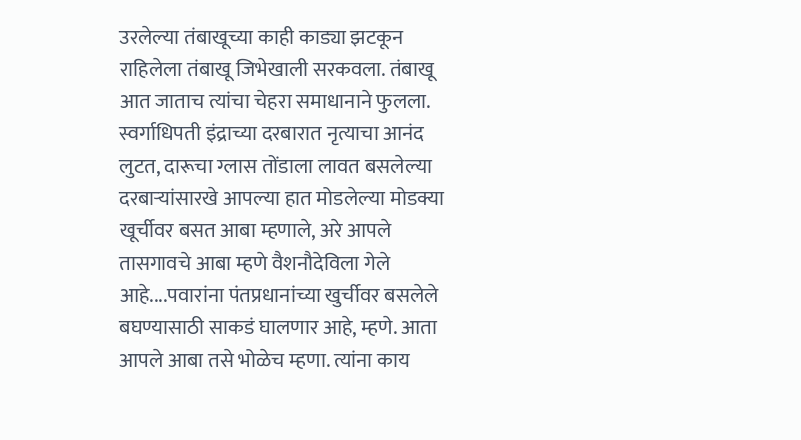उरलेल्या तंबाखूच्या काही काड्या झटकून राहिलेला तंबाखू जिभेखाली सरकवला. तंबाखू आत जाताच त्यांचा चेहरा समाधानाने फुलला. स्वर्गाधिपती इंद्राच्या दरबारात नृत्याचा आनंद लुटत, दारूचा ग्लास तोंडाला लावत बसलेल्या दरबाऱ्यांसारखे आपल्या हात मोडलेल्या मोडक्या खूर्चीवर बसत आबा म्हणाले, अरे आपले तासगावचे आबा म्हणे वैशनौदेविला गेले आहे....पवारांना पंतप्रधानांच्या खुर्चीवर बसलेले बघण्यासाठी साकडं घालणार आहे, म्हणे. आता आपले आबा तसे भोळेच म्हणा. त्यांना काय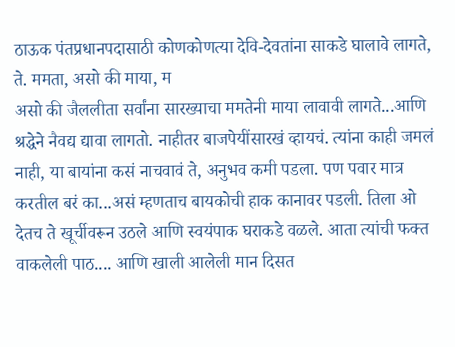ठाऊक पंतप्रधानपदासाठी कोणकोणत्या देवि-देवतांना साकडे घालावे लागते, ते. ममता, असो की माया, म
असो की जैललीता सर्वांना सारख्याचा ममतेनी माया लावावी लागते...आणि श्रद्धेने नैवद्य द्यावा लागतो. नाहीतर बाजपेयींसारखं व्हायचं. त्यांना काही जमलं नाही, या बायांना कसं नाचवावं ते, अनुभव कमी पडला. पण पवार मात्र करतील बरं का...असं म्हणताच बायकोची हाक कानावर पडली. तिला ओ देतच ते खूर्चीवरून उठले आणि स्वयंपाक घराकडे वळले. आता त्यांची फक्त वाकलेली पाठ.... आणि खाली आलेली मान दिसत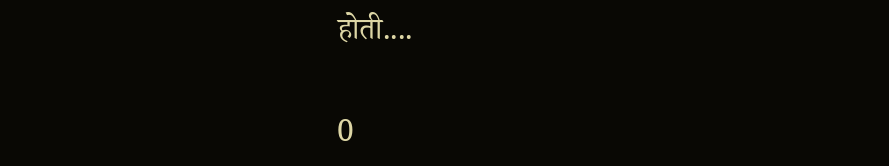होती....


0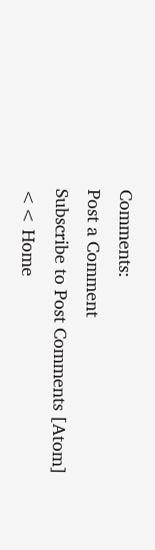Comments:
Post a Comment
Subscribe to Post Comments [Atom]
<< Home